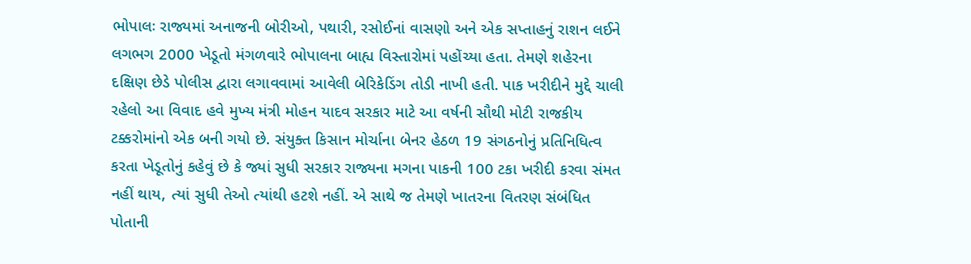ભોપાલઃ રાજ્યમાં અનાજની બોરીઓ, પથારી, રસોઈનાં વાસણો અને એક સપ્તાહનું રાશન લઈને લગભગ 2000 ખેડૂતો મંગળવારે ભોપાલના બાહ્ય વિસ્તારોમાં પહોંચ્યા હતા. તેમણે શહેરના દક્ષિણ છેડે પોલીસ દ્વારા લગાવવામાં આવેલી બેરિકેડિંગ તોડી નાખી હતી. પાક ખરીદીને મુદ્દે ચાલી રહેલો આ વિવાદ હવે મુખ્ય મંત્રી મોહન યાદવ સરકાર માટે આ વર્ષની સૌથી મોટી રાજકીય ટક્કરોમાંનો એક બની ગયો છે. સંયુક્ત કિસાન મોર્ચાના બેનર હેઠળ 19 સંગઠનોનું પ્રતિનિધિત્વ કરતા ખેડૂતોનું કહેવું છે કે જ્યાં સુધી સરકાર રાજ્યના મગના પાકની 100 ટકા ખરીદી કરવા સંમત નહીં થાય, ત્યાં સુધી તેઓ ત્યાંથી હટશે નહીં. એ સાથે જ તેમણે ખાતરના વિતરણ સંબંધિત પોતાની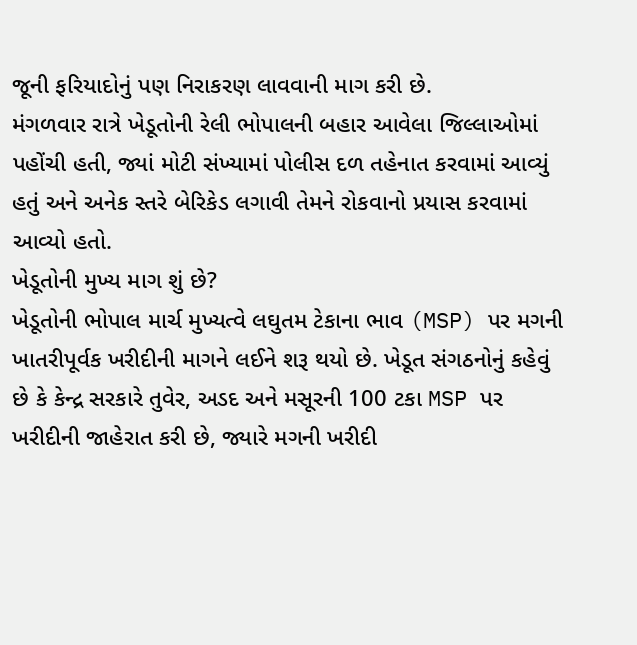જૂની ફરિયાદોનું પણ નિરાકરણ લાવવાની માગ કરી છે.
મંગળવાર રાત્રે ખેડૂતોની રેલી ભોપાલની બહાર આવેલા જિલ્લાઓમાં પહોંચી હતી, જ્યાં મોટી સંખ્યામાં પોલીસ દળ તહેનાત કરવામાં આવ્યું હતું અને અનેક સ્તરે બેરિકેડ લગાવી તેમને રોકવાનો પ્રયાસ કરવામાં આવ્યો હતો.
ખેડૂતોની મુખ્ય માગ શું છે?
ખેડૂતોની ભોપાલ માર્ચ મુખ્યત્વે લઘુતમ ટેકાના ભાવ (MSP) પર મગની ખાતરીપૂર્વક ખરીદીની માગને લઈને શરૂ થયો છે. ખેડૂત સંગઠનોનું કહેવું છે કે કેન્દ્ર સરકારે તુવેર, અડદ અને મસૂરની 100 ટકા MSP પર ખરીદીની જાહેરાત કરી છે, જ્યારે મગની ખરીદી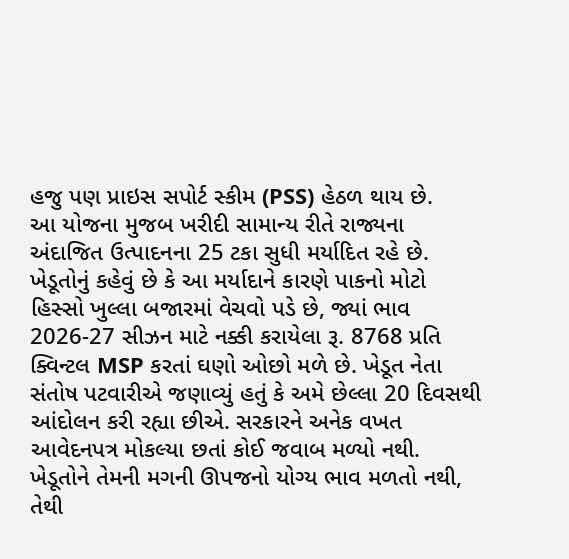હજુ પણ પ્રાઇસ સપોર્ટ સ્કીમ (PSS) હેઠળ થાય છે.
આ યોજના મુજબ ખરીદી સામાન્ય રીતે રાજ્યના અંદાજિત ઉત્પાદનના 25 ટકા સુધી મર્યાદિત રહે છે. ખેડૂતોનું કહેવું છે કે આ મર્યાદાને કારણે પાકનો મોટો હિસ્સો ખુલ્લા બજારમાં વેચવો પડે છે, જ્યાં ભાવ 2026-27 સીઝન માટે નક્કી કરાયેલા રૂ. 8768 પ્રતિ ક્વિન્ટલ MSP કરતાં ઘણો ઓછો મળે છે. ખેડૂત નેતા સંતોષ પટવારીએ જણાવ્યું હતું કે અમે છેલ્લા 20 દિવસથી આંદોલન કરી રહ્યા છીએ. સરકારને અનેક વખત આવેદનપત્ર મોકલ્યા છતાં કોઈ જવાબ મળ્યો નથી. ખેડૂતોને તેમની મગની ઊપજનો યોગ્ય ભાવ મળતો નથી, તેથી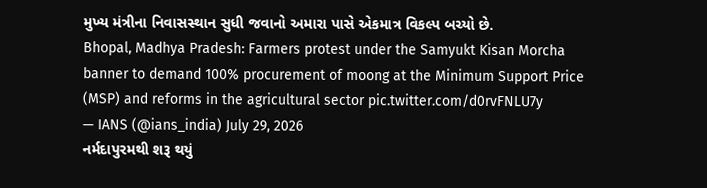મુખ્ય મંત્રીના નિવાસસ્થાન સુધી જવાનો અમારા પાસે એકમાત્ર વિકલ્પ બચ્યો છે.
Bhopal, Madhya Pradesh: Farmers protest under the Samyukt Kisan Morcha banner to demand 100% procurement of moong at the Minimum Support Price (MSP) and reforms in the agricultural sector pic.twitter.com/d0rvFNLU7y
— IANS (@ians_india) July 29, 2026
નર્મદાપુરમથી શરૂ થયું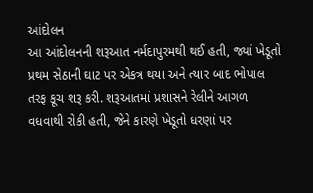આંદોલન
આ આંદોલનની શરૂઆત નર્મદાપુરમથી થઈ હતી, જ્યાં ખેડૂતો પ્રથમ સેઠાની ઘાટ પર એકત્ર થયા અને ત્યાર બાદ ભોપાલ તરફ કૂચ શરૂ કરી. શરૂઆતમાં પ્રશાસને રેલીને આગળ વધવાથી રોકી હતી, જેને કારણે ખેડૂતો ધરણાં પર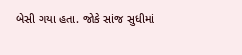બેસી ગયા હતા. જોકે સાંજ સુધીમાં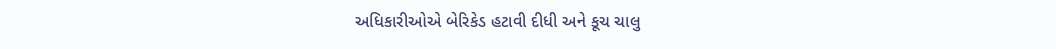અધિકારીઓએ બેરિકેડ હટાવી દીધી અને કૂચ ચાલુ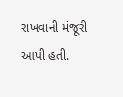રાખવાની મંજૂરી આપી હતી.